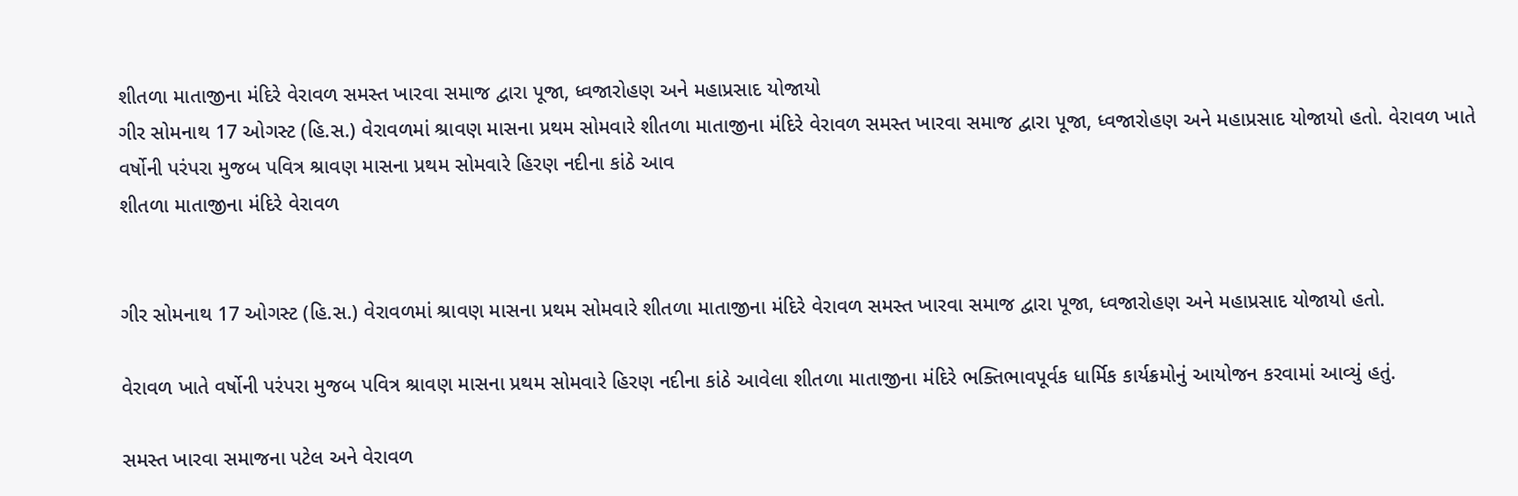શીતળા માતાજીના મંદિરે વેરાવળ સમસ્ત ખારવા સમાજ દ્વારા પૂજા, ધ્વજારોહણ અને મહાપ્રસાદ યોજાયો
ગીર સોમનાથ 17 ઓગસ્ટ (હિ.સ.) વેરાવળમાં શ્રાવણ માસના પ્રથમ સોમવારે શીતળા માતાજીના મંદિરે વેરાવળ સમસ્ત ખારવા સમાજ દ્વારા પૂજા, ધ્વજારોહણ અને મહાપ્રસાદ યોજાયો હતો. વેરાવળ ખાતે વર્ષોની પરંપરા મુજબ પવિત્ર શ્રાવણ માસના પ્રથમ સોમવારે હિરણ નદીના કાંઠે આવ
શીતળા માતાજીના મંદિરે વેરાવળ


ગીર સોમનાથ 17 ઓગસ્ટ (હિ.સ.) વેરાવળમાં શ્રાવણ માસના પ્રથમ સોમવારે શીતળા માતાજીના મંદિરે વેરાવળ સમસ્ત ખારવા સમાજ દ્વારા પૂજા, ધ્વજારોહણ અને મહાપ્રસાદ યોજાયો હતો.

વેરાવળ ખાતે વર્ષોની પરંપરા મુજબ પવિત્ર શ્રાવણ માસના પ્રથમ સોમવારે હિરણ નદીના કાંઠે આવેલા શીતળા માતાજીના મંદિરે ભક્તિભાવપૂર્વક ધાર્મિક કાર્યક્રમોનું આયોજન કરવામાં આવ્યું હતું.

સમસ્ત ખારવા સમાજના પટેલ અને વેરાવળ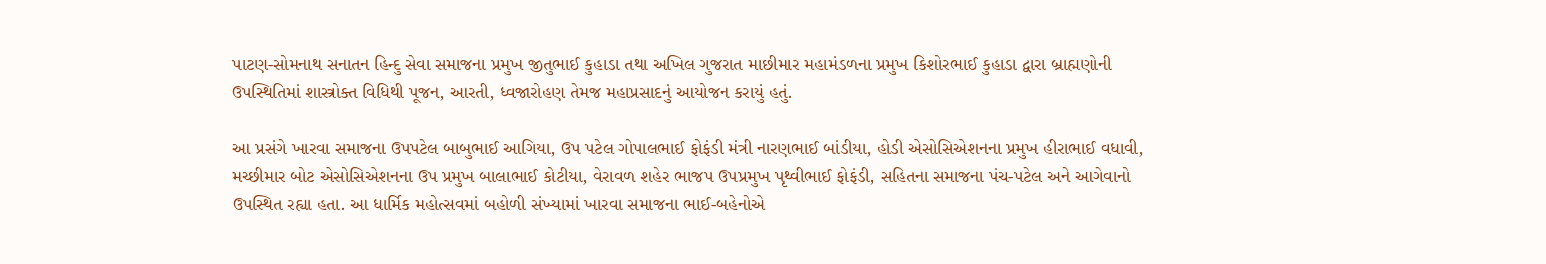પાટણ-સોમનાથ સનાતન હિન્દુ સેવા સમાજના પ્રમુખ જીતુભાઈ કુહાડા તથા અખિલ ગુજરાત માછીમાર મહામંડળના પ્રમુખ કિશોરભાઈ કુહાડા દ્વારા બ્રાહ્મણોની ઉપસ્થિતિમાં શાસ્ત્રોક્ત વિધિથી પૂજન, આરતી, ધ્વજારોહણ તેમજ મહાપ્રસાદનું આયોજન કરાયું હતું.

આ પ્રસંગે ખારવા સમાજના ઉપપટેલ બાબુભાઈ આગિયા, ઉપ પટેલ ગોપાલભાઈ ફોફંડી મંત્રી નારણભાઈ બાંડીયા, હોડી એસોસિએશનના પ્રમુખ હીરાભાઈ વધાવી, મચ્છીમાર બોટ એસોસિએશનના ઉપ પ્રમુખ બાલાભાઈ કોટીયા, વેરાવળ શહેર ભાજપ ઉપપ્રમુખ પૃથ્વીભાઈ ફોફંડી, સહિતના સમાજના પંચ-પટેલ અને આગેવાનો ઉપસ્થિત રહ્યા હતા. આ ધાર્મિક મહોત્સવમાં બહોળી સંખ્યામાં ખારવા સમાજના ભાઈ-બહેનોએ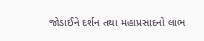જોડાઈને દર્શન તથા મહાપ્રસાદનો લાભ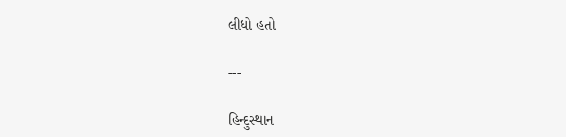લીધો હતો

---

હિન્દુસ્થાન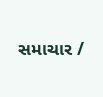સમાચાર /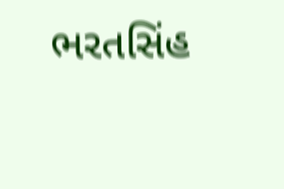ભરતસિંહ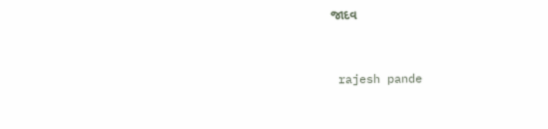જાદવ


 rajesh pande